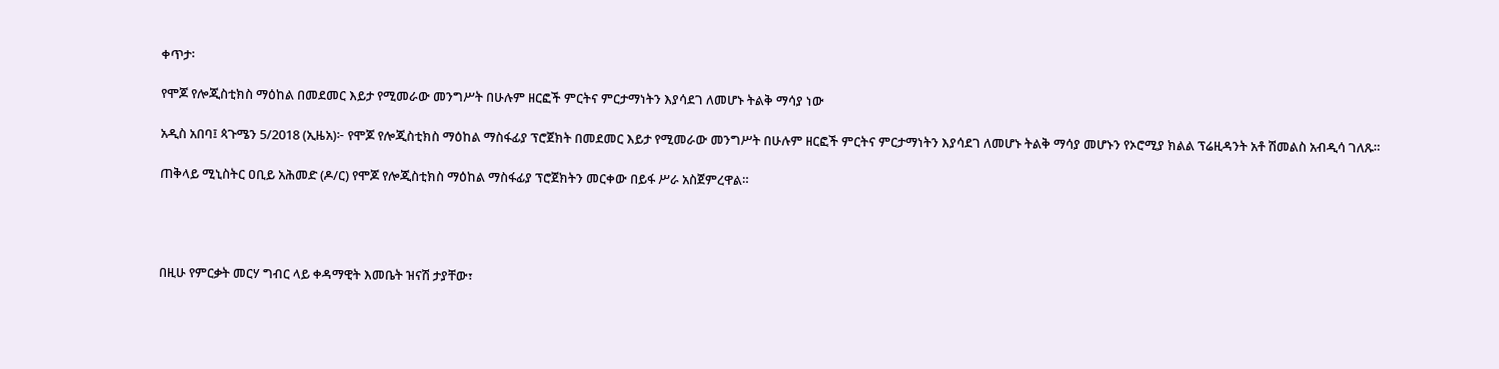ቀጥታ፡

የሞጆ የሎጂስቲክስ ማዕከል በመደመር እይታ የሚመራው መንግሥት በሁሉም ዘርፎች ምርትና ምርታማነትን እያሳደገ ለመሆኑ ትልቅ ማሳያ ነው

አዲስ አበባ፤ ጳጉሜን 5/2018 (ኢዜአ)፦ የሞጆ የሎጂስቲክስ ማዕከል ማስፋፊያ ፕሮጀክት በመደመር እይታ የሚመራው መንግሥት በሁሉም ዘርፎች ምርትና ምርታማነትን እያሳደገ ለመሆኑ ትልቅ ማሳያ መሆኑን የኦሮሚያ ክልል ፕሬዚዳንት አቶ ሽመልስ አብዲሳ ገለጹ።

ጠቅላይ ሚኒስትር ዐቢይ አሕመድ (ዶ/ር) የሞጆ የሎጂስቲክስ ማዕከል ማስፋፊያ ፕሮጀክትን መርቀው በይፋ ሥራ አስጀምረዋል።




በዚሁ የምርቃት መርሃ ግብር ላይ ቀዳማዊት እመቤት ዝናሽ ታያቸው፣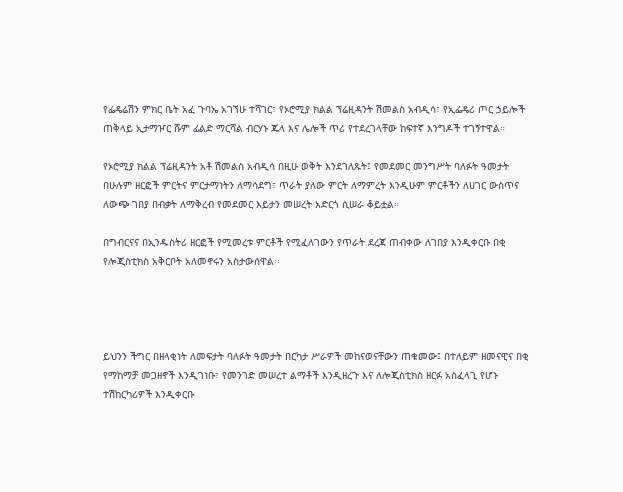የፌዴሬሽን ምክር ቤት አፈ ጉባኤ አገኘሁ ተሻገር፣ የኦሮሚያ ክልል ፕሬዚዳንት ሽመልስ አብዲሳ፣ የኢፌዴሪ ጦር ኃይሎች ጠቅላይ ኢታማዦር ሹም ፊልድ ማርሻል ብርሃኑ ጁላ እና ሌሎች ጥሪ የተደረገላቸው ከፍተኛ እንግዶች ተገኝተዋል።

የኦሮሚያ ክልል ፕሬዚዳንት አቶ ሽመልስ አብዲሳ በዚሁ ወቅት እንደገለጹት፤ የመደመር መንግሥት ባለፉት ዓመታት በሁሉም ዘርፎች ምርትና ምርታማነትን ለማሳደግ፣ ጥራት ያለው ምርት ለማምረት እንዲሁም ምርቶችን ለሀገር ውስጥና ለውጭ ገበያ በብቃት ለማቅረብ የመደመር እይታን መሠረት አድርጎ ሲሠራ ቆይቷል።

በግብርናና በኢንዱስትሪ ዘርፎች የሚመረቱ ምርቶች የሚፈለገውን የጥራት ደረጃ ጠብቀው ለገበያ እንዲቀርቡ በቂ የሎጂስቲክስ አቅርቦት አለመኖሩን አስታውሰዋል፡፡




ይህንን ችግር በዘላቂነት ለመፍታት ባለፉት ዓመታት በርካታ ሥራዎች መከናወናቸውን ጠቁመው፤ በተለይም ዘመናዊና በቂ የማከማቻ መጋዘኖች እንዲገነቡ፣ የመንገድ መሠረተ ልማቶች እንዲዘረጉ እና ለሎጂስቲክስ ዘርፉ አስፈላጊ የሆኑ ተሽከርካሪዎች እንዲቀርቡ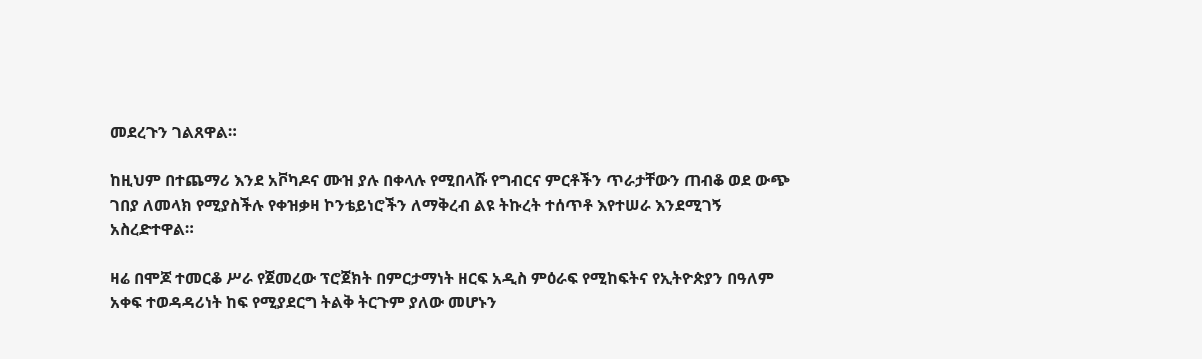መደረጉን ገልጸዋል።

ከዚህም በተጨማሪ እንደ አቮካዶና ሙዝ ያሉ በቀላሉ የሚበላሹ የግብርና ምርቶችን ጥራታቸውን ጠብቆ ወደ ውጭ ገበያ ለመላክ የሚያስችሉ የቀዝቃዛ ኮንቴይነሮችን ለማቅረብ ልዩ ትኩረት ተሰጥቶ እየተሠራ እንደሚገኝ አስረድተዋል።

ዛሬ በሞጆ ተመርቆ ሥራ የጀመረው ፕሮጀክት በምርታማነት ዘርፍ አዲስ ምዕራፍ የሚከፍትና የኢትዮጵያን በዓለም አቀፍ ተወዳዳሪነት ከፍ የሚያደርግ ትልቅ ትርጉም ያለው መሆኑን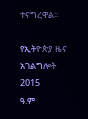ተናግረዋል፡፡

የኢትዮጵያ ዜና አገልግሎት
2015
ዓ.ም